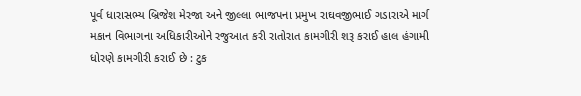પૂર્વ ધારાસભ્ય બ્રિજેશ મેરજા અને જીલ્લા ભાજપના પ્રમુખ રાઘવજીભાઈ ગડારાએ માર્ગ મકાન વિભાગના અધિકારીઓને રજુઆત કરી રાતોરાત કામગીરી શરૂ કરાઈ હાલ હંગામી ધોરણે કામગીરી કરાઈ છે : ટુક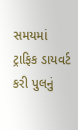સમયમાં ટ્રાફિક ડાયવર્ટ કરી પુલનું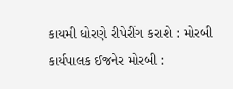કાયમી ધોરણે રીપેરીંગ કરાશે : મોરબી કાર્યપાલક ઈજનેર મોરબી :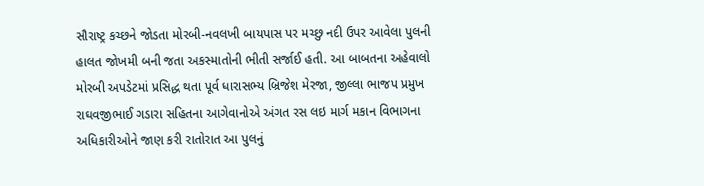સૌરાષ્ટ્ર કચ્છને જોડતા મોરબી-નવલખી બાયપાસ પર મચ્છુ નદી ઉપર આવેલા પુલની હાલત જોખમી બની જતા અકસ્માતોની ભીતી સર્જાઈ હતી. આ બાબતના અહેવાલો મોરબી અપડેટમાં પ્રસિદ્ધ થતા પૂર્વ ધારાસભ્ય બ્રિજેશ મેરજા, જીલ્લા ભાજપ પ્રમુખ રાઘવજીભાઈ ગડારા સહિતના આગેવાનોએ અંગત રસ લઇ માર્ગ મકાન વિભાગના અધિકારીઓને જાણ કરી રાતોરાત આ પુલનું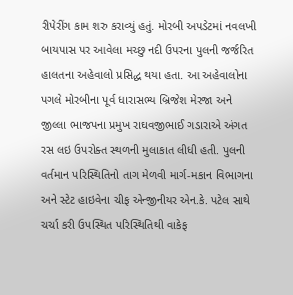રીપેરીંગ કામ શરુ કરાવ્યું હતું. મોરબી અપડેટમાં નવલખી બાયપાસ પર આવેલા મચ્છુ નદી ઉપરના પુલની જર્જરિત હાલતના અહેવાલો પ્રસિદ્ધ થયા હતા. આ અહેવાલોના પગલે મોરબીના પૂર્વ ધારાસભ્ય બ્રિજેશ મેરજા અને જીલ્લા ભાજપના પ્રમુખ રાઘવજીભાઈ ગડારાએ અંગત રસ લઇ ઉપરોક્ત સ્થળની મુલાકાત લીધી હતી. પુલની વર્તમાન પરિસ્થિતિનો તાગ મેળવી માર્ગ-મકાન વિભાગના અને સ્ટેટ હાઇવેના ચીફ એન્જીનીયર એન.કે. પટેલ સાથે ચર્ચા કરી ઉપસ્થિત પરિસ્થિતિથી વાકેફ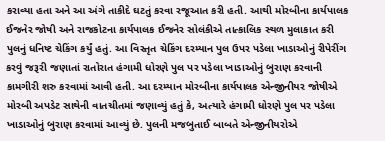કરાવ્યા હતા અને આ અંગે તાકીદે ઘટતું કરવા રજૂઆત કરી હતી. આથી મોરબીના કાર્યપાલક ઈજનેર જોષી અને રાજકોટના કાર્યપાલક ઈજનેર સોલંકીએ તાત્કાલિક સ્થળ મુલાકાત કરી પુલનું ધનિષ્ટ ચેકિંગ કર્યું હતું. આ વિસ્તૃત ચેકિંગ દરમ્યાન પુલ ઉપર પડેલા ખાડાઓનું રીપેરીંગ કરવું જરૂરી જણાતાં રાતોરાત હંગામી ધોરણે પુલ પર પડેલા ખાડાઓનું બુરાણ કરવાની કામગીરી શરુ કરવામાં આવી હતી. આ દરમ્યાન મોરબીના કાર્યપાલક એન્જીનીયર જોષીએ મોરબી અપડેટ સાથેની વાતચીતમાં જણાવ્યું હતું કે, અત્યારે હંગામી ધોરણે પુલ પર પડેલા ખાડાઓનું બુરાણ કરવામાં આવ્યું છે. પુલની મજબુતાઈ બાબતે એન્જીનીયરોએ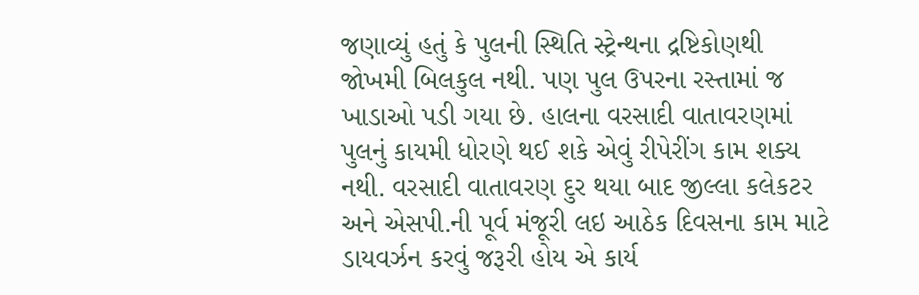જણાવ્યું હતું કે પુલની સ્થિતિ સ્ટ્રેન્થના દ્રષ્ટિકોણથી જોખમી બિલકુલ નથી. પણ પુલ ઉપરના રસ્તામાં જ ખાડાઓ પડી ગયા છે. હાલના વરસાદી વાતાવરણમાં પુલનું કાયમી ધોરણે થઈ શકે એવું રીપેરીંગ કામ શક્ય નથી. વરસાદી વાતાવરણ દુર થયા બાદ જીલ્લા કલેકટર અને એસપી.ની પૂર્વ મંજૂરી લઇ આઠેક દિવસના કામ માટે ડાયવર્ઝન કરવું જરૂરી હોય એ કાર્ય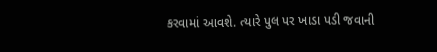કરવામાં આવશે. ત્યારે પુલ પર ખાડા પડી જવાની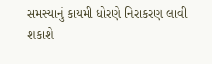સમસ્યાનું કાયમી ધોરણે નિરાકરણ લાવી શકાશે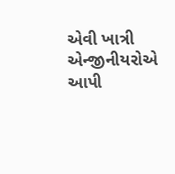એવી ખાત્રી એન્જીનીયરોએ આપી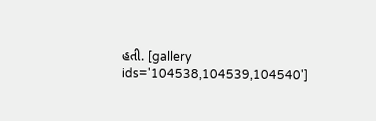હતી. [gallery ids='104538,104539,104540']